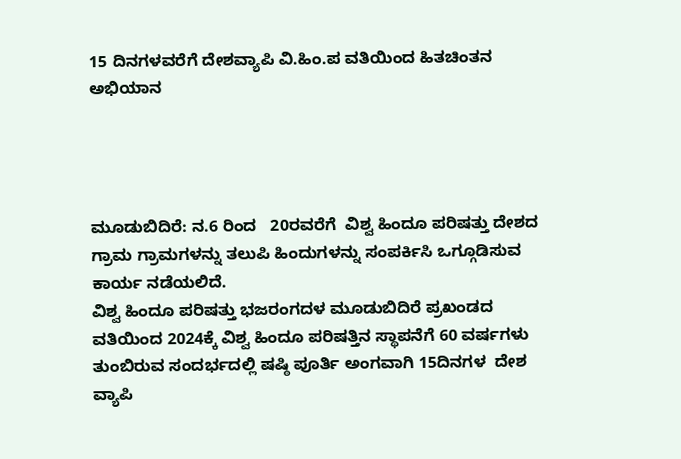15 ದಿನಗಳವರೆಗೆ ದೇಶವ್ಯಾಪಿ ವಿ.ಹಿಂ.ಪ ವತಿಯಿಂದ ಹಿತಚಿಂತನ ಅಭಿಯಾನ




ಮೂಡುಬಿದಿರೆ: ನ.6 ರಿಂದ   20ರವರೆಗೆ  ವಿಶ್ವ ಹಿಂದೂ ಪರಿಷತ್ತು ದೇಶದ ಗ್ರಾಮ ಗ್ರಾಮಗಳನ್ನು ತಲುಪಿ ಹಿಂದುಗಳನ್ನು ಸಂಪರ್ಕಿಸಿ ಒಗ್ಗೂಡಿಸುವ  ಕಾರ್ಯ ನಡೆಯಲಿದೆ.
ವಿಶ್ವ ಹಿಂದೂ ಪರಿಷತ್ತು ಭಜರಂಗದಳ ಮೂಡುಬಿದಿರೆ ಪ್ರಖಂಡದ ವತಿಯಿಂದ 2024ಕ್ಕೆ ವಿಶ್ವ ಹಿಂದೂ ಪರಿಷತ್ತಿನ ಸ್ಥಾಪನೆಗೆ 60 ವರ್ಷಗಳು ತುಂಬಿರುವ ಸಂದರ್ಭದಲ್ಲಿ ಷಷ್ಠಿ ಪೂರ್ತಿ ಅಂಗವಾಗಿ 15ದಿನಗಳ  ದೇಶ ವ್ಯಾಪಿ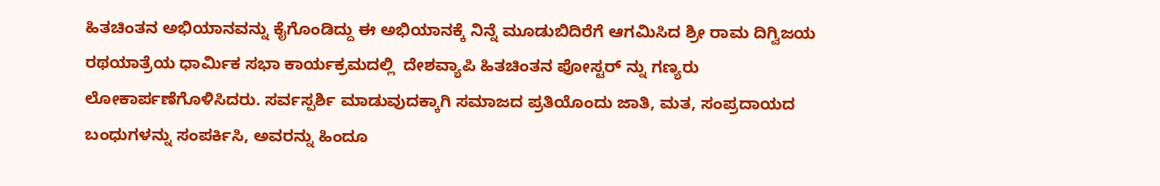ಹಿತಚಿಂತನ ಅಭಿಯಾನವನ್ನು ಕೈಗೊಂಡಿದ್ದು ಈ ಅಭಿಯಾನಕ್ಕೆ ನಿನ್ನೆ ಮೂಡುಬಿದಿರೆಗೆ ಆಗಮಿಸಿದ ಶ್ರೀ ರಾಮ ದಿಗ್ವಿಜಯ ರಥಯಾತ್ರೆಯ ಧಾರ್ಮಿಕ ಸಭಾ ಕಾರ್ಯಕ್ರಮದಲ್ಲಿ  ದೇಶವ್ಯಾಪಿ ಹಿತಚಿಂತನ ಪೋಸ್ಟರ್ ನ್ನು ಗಣ್ಯರು ಲೋಕಾರ್ಪಣೆಗೊಳಿಸಿದರು. ಸರ್ವಸ್ಪರ್ಶಿ ಮಾಡುವುದಕ್ಕಾಗಿ ಸಮಾಜದ ಪ್ರತಿಯೊಂದು ಜಾತಿ, ಮತ, ಸಂಪ್ರದಾಯದ ಬಂಧುಗಳನ್ನು ಸಂಪರ್ಕಿಸಿ, ಅವರನ್ನು ಹಿಂದೂ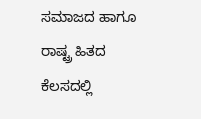ಸಮಾಜದ ಹಾಗೂ ರಾಷ್ಟ್ರ ಹಿತದ ಕೆಲಸದಲ್ಲಿ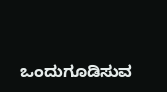ಒಂದುಗೂಡಿಸುವ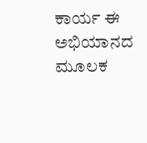ಕಾರ್ಯ ಈ ಅಭಿಯಾನದ ಮೂಲಕ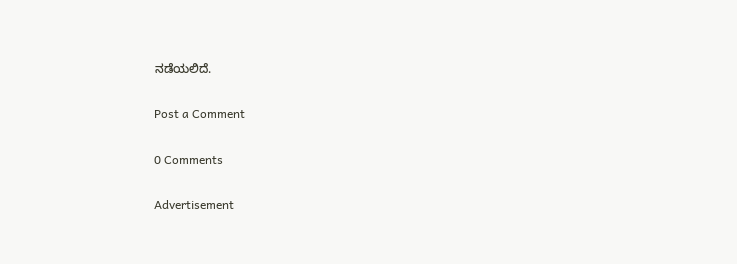ನಡೆಯಲಿದೆ.

Post a Comment

0 Comments

Advertisement